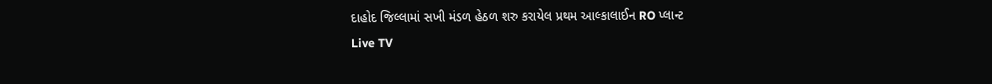દાહોદ જિલ્લામાં સખી મંડળ હેઠળ શરુ કરાયેલ પ્રથમ આલ્કાલાઈન RO પ્લાન્ટ
Live TV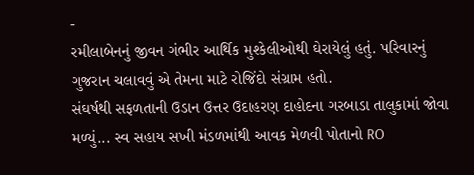-
રમીલાબેનનું જીવન ગંભીર આર્થિક મુશ્કેલીઓથી ઘેરાયેલું હતું. પરિવારનું ગુજરાન ચલાવવું એ તેમના માટે રોજિંદો સંગ્રામ હતો.
સંઘર્ષથી સફળતાની ઉડાન ઉત્તર ઉદાહરણ દાહોદના ગરબાડા તાલુકામાં જોવા મળ્યું... સ્વ સહાય સખી મંડળમાંથી આવક મેળવી પોતાનો RO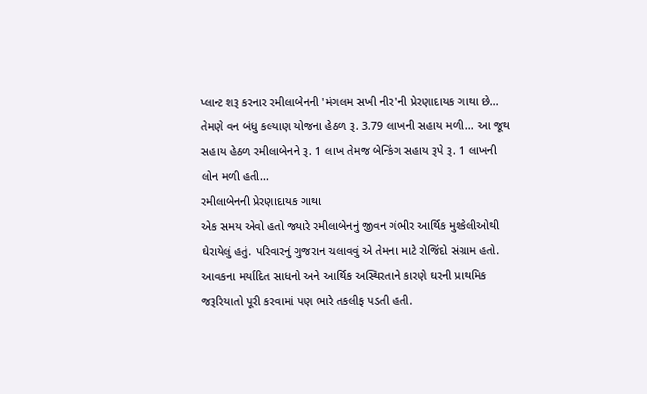પ્લાન્ટ શરૂ કરનાર રમીલાબેનની 'મંગલમ સખી નીર'ની પ્રેરણાદાયક ગાથા છે... તેમણે વન બંધુ કલ્યાણ યોજના હેઠળ રૂ. 3.79 લાખની સહાય મળી... આ જૂથ સહાય હેઠળ રમીલાબેનને રૂ. 1 લાખ તેમજ બેન્કિંગ સહાય રૂપે રૂ. 1 લાખની લોન મળી હતી...
રમીલાબેનની પ્રેરણાદાયક ગાથા
એક સમય એવો હતો જ્યારે રમીલાબેનનું જીવન ગંભીર આર્થિક મુશ્કેલીઓથી ઘેરાયેલું હતું. પરિવારનું ગુજરાન ચલાવવું એ તેમના માટે રોજિંદો સંગ્રામ હતો. આવકના મર્યાદિત સાધનો અને આર્થિક અસ્થિરતાને કારણે ઘરની પ્રાથમિક જરૂરિયાતો પૂરી કરવામાં પણ ભારે તકલીફ પડતી હતી.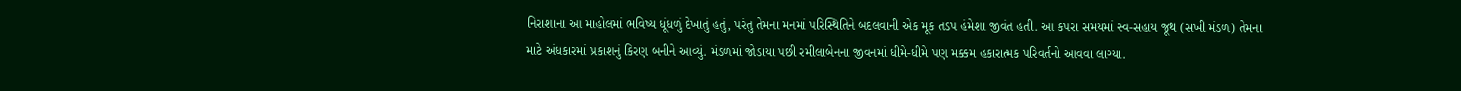નિરાશાના આ માહોલમાં ભવિષ્ય ધૂંધળું દેખાતું હતું, પરંતુ તેમના મનમાં પરિસ્થિતિને બદલવાની એક મૂક તડપ હંમેશા જીવંત હતી. આ કપરા સમયમાં સ્વ-સહાય જૂથ (સખી મંડળ) તેમના માટે અંધકારમાં પ્રકાશનું કિરણ બનીને આવ્યું. મંડળમાં જોડાયા પછી રમીલાબેનના જીવનમાં ધીમે-ધીમે પણ મક્કમ હકારાત્મક પરિવર્તનો આવવા લાગ્યા.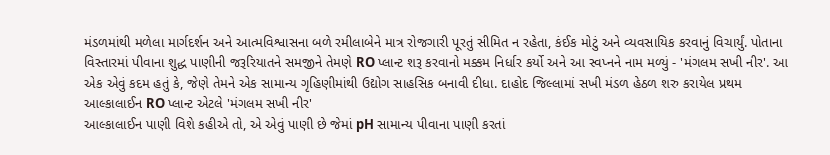મંડળમાંથી મળેલા માર્ગદર્શન અને આત્મવિશ્વાસના બળે રમીલાબેને માત્ર રોજગારી પૂરતું સીમિત ન રહેતા, કંઈક મોટું અને વ્યવસાયિક કરવાનું વિચાર્યું. પોતાના વિસ્તારમાં પીવાના શુદ્ધ પાણીની જરૂરિયાતને સમજીને તેમણે RO પ્લાન્ટ શરૂ કરવાનો મક્કમ નિર્ધાર કર્યો અને આ સ્વપ્નને નામ મળ્યું - 'મંગલમ સખી નીર'. આ એક એવું કદમ હતું કે, જેણે તેમને એક સામાન્ય ગૃહિણીમાંથી ઉદ્યોગ સાહસિક બનાવી દીધા. દાહોદ જિલ્લામાં સખી મંડળ હેઠળ શરુ કરાયેલ પ્રથમ આલ્કાલાઈન RO પ્લાન્ટ એટલે 'મંગલમ સખી નીર'
આલ્કાલાઈન પાણી વિશે કહીએ તો, એ એવું પાણી છે જેમાં pH સામાન્ય પીવાના પાણી કરતાં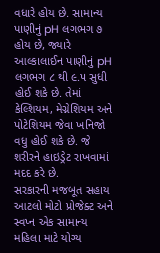વધારે હોય છે. સામાન્ય પાણીનું pH લગભગ ૭ હોય છે, જ્યારે આલ્કાલાઈન પાણીનું pH લગભગ ૮ થી ૯.૫ સુધી હોઈ શકે છે. તેમાં કેલ્શિયમ, મેગ્નેશિયમ અને પોટેશિયમ જેવા ખનિજો વધુ હોઈ શકે છે. જે શરીરને હાઇડ્રેટ રાખવામાં મદદ કરે છે.
સરકારની મજબૂત સહાય
આટલો મોટો પ્રોજેક્ટ અને સ્વપ્ન એક સામાન્ય મહિલા માટે યોગ્ય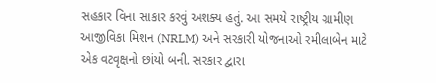સહકાર વિના સાકાર કરવું અશક્ય હતું. આ સમયે રાષ્ટ્રીય ગ્રામીણ આજીવિકા મિશન (NRLM) અને સરકારી યોજનાઓ રમીલાબેન માટે એક વટવૃક્ષનો છાંયો બની. સરકાર દ્વારા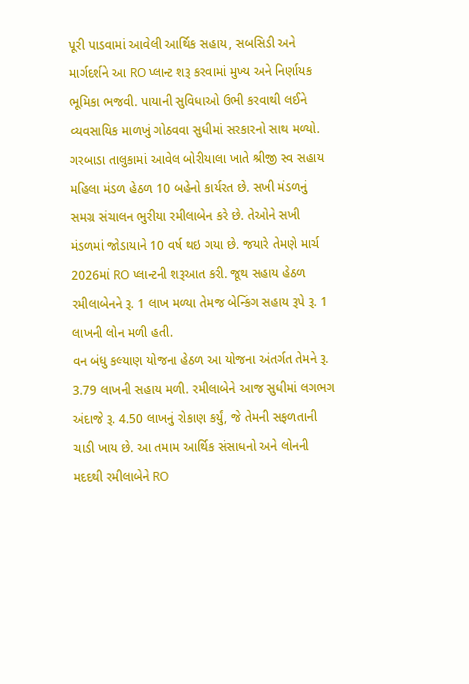પૂરી પાડવામાં આવેલી આર્થિક સહાય, સબસિડી અને માર્ગદર્શને આ RO પ્લાન્ટ શરૂ કરવામાં મુખ્ય અને નિર્ણાયક ભૂમિકા ભજવી. પાયાની સુવિધાઓ ઉભી કરવાથી લઈને વ્યવસાયિક માળખું ગોઠવવા સુધીમાં સરકારનો સાથ મળ્યો.
ગરબાડા તાલુકામાં આવેલ બોરીયાલા ખાતે શ્રીજી સ્વ સહાય મહિલા મંડળ હેઠળ 10 બહેનો કાર્યરત છે. સખી મંડળનું સમગ્ર સંચાલન ભુરીયા રમીલાબેન કરે છે. તેઓને સખી મંડળમાં જોડાયાને 10 વર્ષ થઇ ગયા છે. જયારે તેમણે માર્ચ 2026માં RO પ્લાન્ટની શરૂઆત કરી. જૂથ સહાય હેઠળ રમીલાબેનને રૂ. 1 લાખ મળ્યા તેમજ બેન્કિંગ સહાય રૂપે રૂ. 1 લાખની લોન મળી હતી.
વન બંધુ કલ્યાણ યોજના હેઠળ આ યોજના અંતર્ગત તેમને રૂ. 3.79 લાખની સહાય મળી. રમીલાબેને આજ સુધીમાં લગભગ અંદાજે રૂ. 4.50 લાખનું રોકાણ કર્યું, જે તેમની સફળતાની ચાડી ખાય છે. આ તમામ આર્થિક સંસાધનો અને લોનની મદદથી રમીલાબેને RO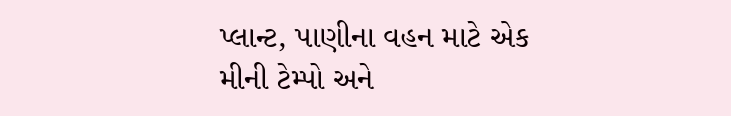પ્લાન્ટ, પાણીના વહન માટે એક મીની ટેમ્પો અને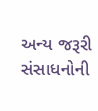અન્ય જરૂરી સંસાધનોની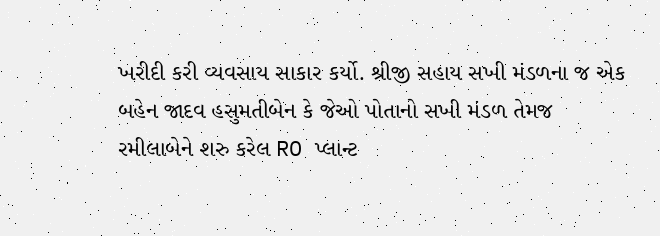ખરીદી કરી વ્યવસાય સાકાર કર્યો. શ્રીજી સહાય સખી મંડળના જ એક બહેન જાદવ હસુમતીબેન કે જેઓ પોતાનો સખી મંડળ તેમજ રમીલાબેને શરુ કરેલ RO પ્લાન્ટ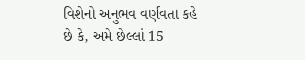વિશેનો અનુભવ વર્ણવતા કહે છે કે, અમે છેલ્લાં 15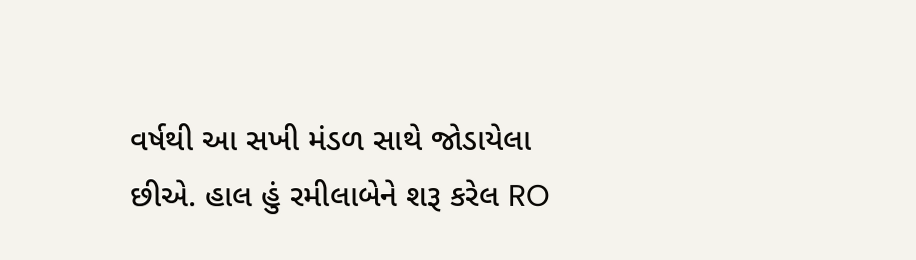વર્ષથી આ સખી મંડળ સાથે જોડાયેલા છીએ. હાલ હું રમીલાબેને શરૂ કરેલ RO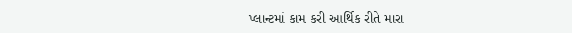પ્લાન્ટમાં કામ કરી આર્થિક રીતે મારા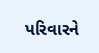પરિવારને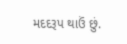મદદરૂપ થાઉં છું.